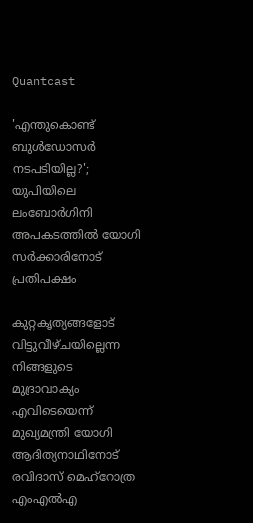Quantcast

'എന്തുകൊണ്ട് ബുൾഡോസർ നടപടിയില്ല?'; യുപിയിലെ ലംബോർഗിനി അപകടത്തിൽ യോഗി സർക്കാരിനോട് പ്രതിപക്ഷം

കുറ്റകൃത്യങ്ങളോട് വിട്ടുവീഴ്ചയില്ലെന്ന നിങ്ങളുടെ മുദ്രാവാക്യം എവിടെയെന്ന് മുഖ്യമന്ത്രി യോഗി ആദിത്യനാഥിനോട് രവിദാസ് മെഹ്റോത്ര എംഎൽഎ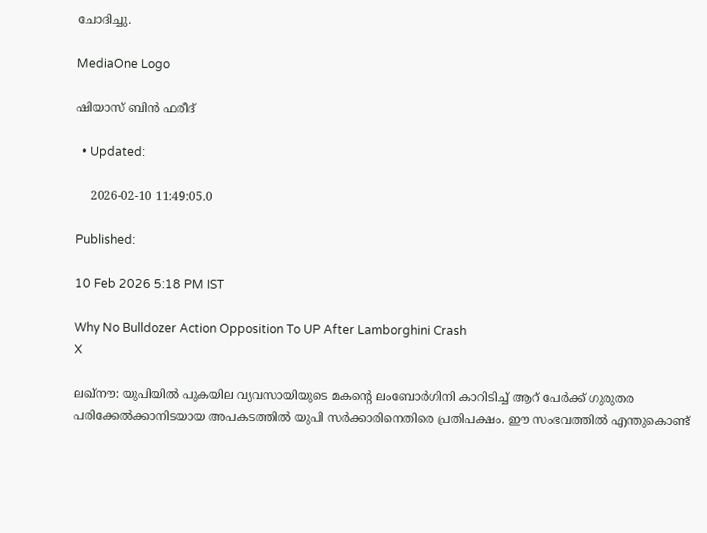ചോദിച്ചു.

MediaOne Logo

ഷിയാസ് ബിന്‍ ഫരീദ്

  • Updated:

    2026-02-10 11:49:05.0

Published:

10 Feb 2026 5:18 PM IST

Why No Bulldozer Action Opposition To UP After Lamborghini Crash
X

ലഖ്നൗ: യുപിയിൽ പുകയില വ്യവസായിയുടെ മകന്റെ ലംബോർഗിനി കാറിടിച്ച് ആറ് പേർക്ക് ഗുരുതര പരിക്കേൽക്കാനിടയായ അപകടത്തിൽ യുപി സർക്കാരിനെതിരെ പ്രതിപക്ഷം. ഈ സംഭവത്തിൽ എന്തുകൊണ്ട്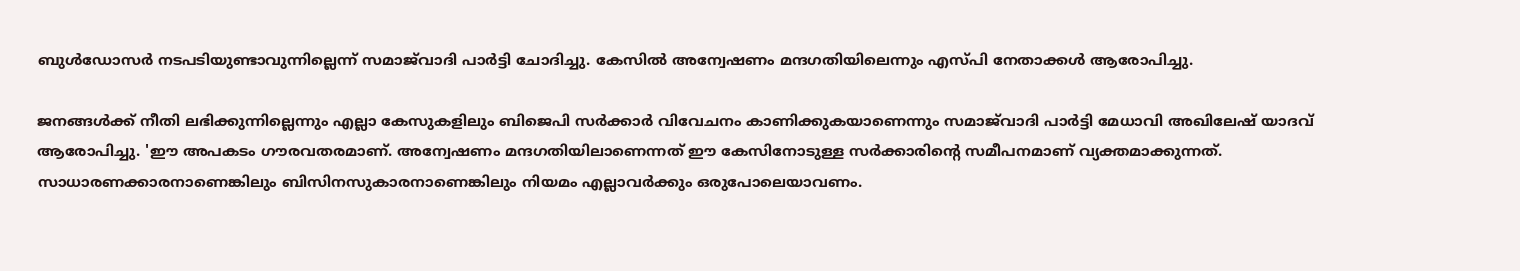ബുൾഡോസർ നടപടിയുണ്ടാവുന്നില്ലെന്ന് സമാജ്‌വാദി പാർട്ടി ചോദിച്ചു. കേസിൽ അന്വേഷണം മന്ദഗതിയിലെന്നും എസ്പി നേതാക്കൾ ആരോപിച്ചു.

ജനങ്ങൾക്ക് നീതി ലഭിക്കുന്നില്ലെന്നും എല്ലാ കേസുകളിലും ബിജെപി സർക്കാർ വിവേചനം കാണിക്കുകയാണെന്നും സമാജ്‌വാദി പാർട്ടി മേധാവി അഖിലേഷ് യാദവ് ആരോപിച്ചു. 'ഈ അപകടം ഗൗരവതരമാണ്. അന്വേഷണം മന്ദഗതിയിലാണെന്നത് ഈ കേസിനോടുള്ള സർക്കാരിന്റെ സമീപനമാണ് വ്യക്തമാക്കുന്നത്. സാധാരണക്കാരനാണെങ്കിലും ബിസിനസുകാരനാണെങ്കിലും നിയമം എല്ലാവർക്കും ഒരുപോലെയാവണം.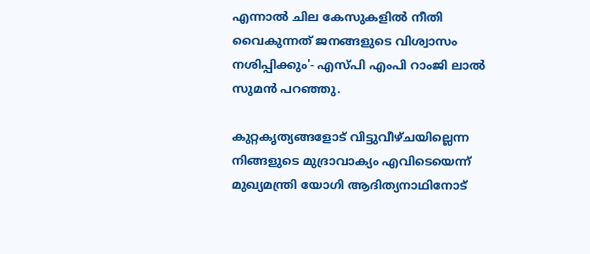എന്നാൽ ചില കേസുകളിൽ നീതി വൈകുന്നത് ജനങ്ങളുടെ വിശ്വാസം നശിപ്പിക്കും'- എസ്പി എംപി റാംജി ലാൽ സുമൻ പറഞ്ഞു.

കുറ്റകൃത്യങ്ങളോട് വിട്ടുവീഴ്ചയില്ലെന്ന നിങ്ങളുടെ മുദ്രാവാക്യം എവിടെയെന്ന് മുഖ്യമന്ത്രി യോഗി ആദിത്യനാഥിനോട്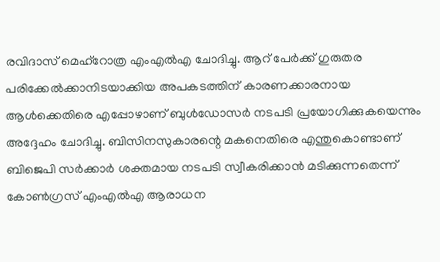രവിദാസ് മെഹ്റോത്ര എംഎൽഎ ചോദിച്ചു. ആറ് പേർക്ക് ഗുരുതര പരിക്കേൽക്കാനിടയാക്കിയ അപകടത്തിന് കാരണക്കാരനായ ആൾക്കെതിരെ എപ്പോഴാണ് ബുൾഡോസർ നടപടി പ്രയോഗിക്കുകയെന്നും അദ്ദേഹം ചോദിച്ചു. ബിസിനസുകാരന്റെ മകനെതിരെ എന്തുകൊണ്ടാണ് ബിജെപി സർക്കാർ ശക്തമായ നടപടി സ്വീകരിക്കാൻ മടിക്കുന്നതെന്ന് കോൺഗ്രസ് എംഎൽഎ ആരാധന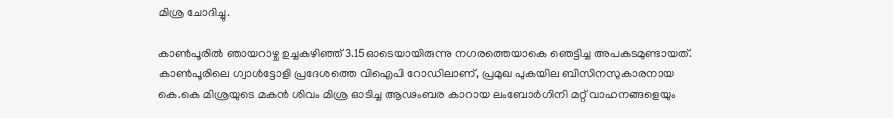മിശ്ര ചോദിച്ചു.

കാൺപൂരിൽ ഞായറാഴ്ച ഉച്ചകഴിഞ്ഞ് 3.15ഓടെയായിരുന്നു നഗരത്തെയാകെ ഞെട്ടിച്ച അപകടമുണ്ടായത്. കാൺപൂരിലെ ഗ്വാൾട്ടോളി പ്രദേശത്തെ വിഐപി റോഡിലാണ്, പ്രമുഖ പുകയില ബിസിനസുകാരനായ കെ.കെ മിശ്രയുടെ മകൻ ശിവം മിശ്ര ഓടിച്ച ആഢംബര കാറായ ലംബോർഗിനി മറ്റ് വാഹനങ്ങളെയും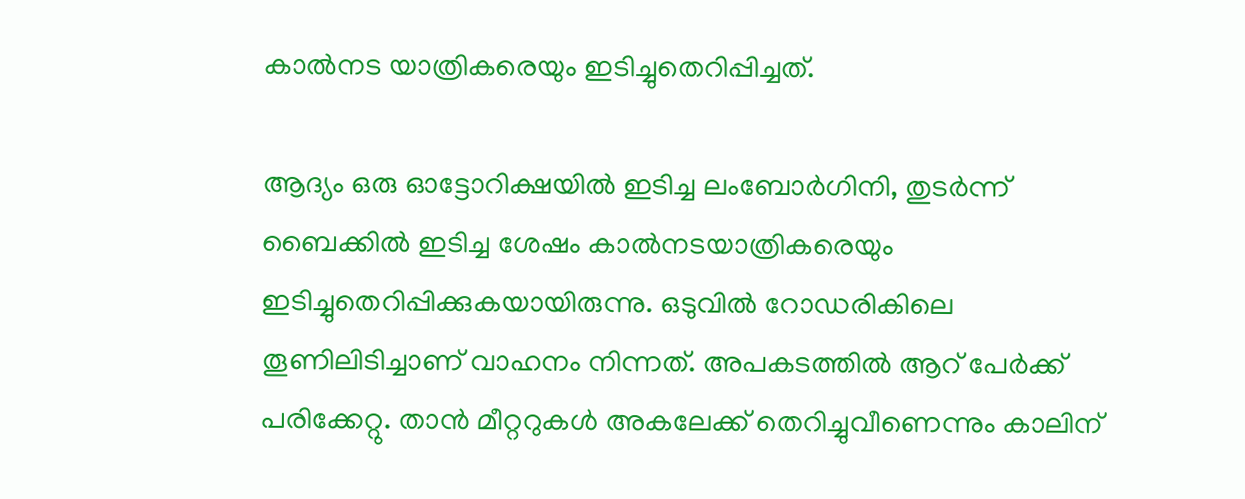കാൽനട യാത്രികരെയും ഇടിച്ചുതെറിപ്പിച്ചത്.

ആദ്യം ഒരു ഓട്ടോറിക്ഷയിൽ ഇടിച്ച ലംബോർഗിനി, തുടർന്ന് ബൈക്കിൽ ഇടിച്ച ശേഷം കാൽനടയാത്രികരെയും ഇടിച്ചുതെറിപ്പിക്കുകയായിരുന്നു. ഒടുവിൽ റോഡരികിലെ തൂണിലിടിച്ചാണ് വാഹനം നിന്നത്. അപകടത്തിൽ ആറ് പേർക്ക് പരിക്കേറ്റു. താൻ മീറ്ററുകൾ അകലേക്ക് തെറിച്ചുവീണെന്നും കാലിന്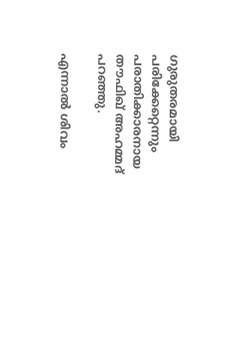ഗുരുതരമായി പരിക്കേറ്റെന്നും പരാതിക്കാരനായ തൗഫിഖ് അഹമ്മദ് പറ‍ഞ്ഞു.

എന്നാൽ ശിവം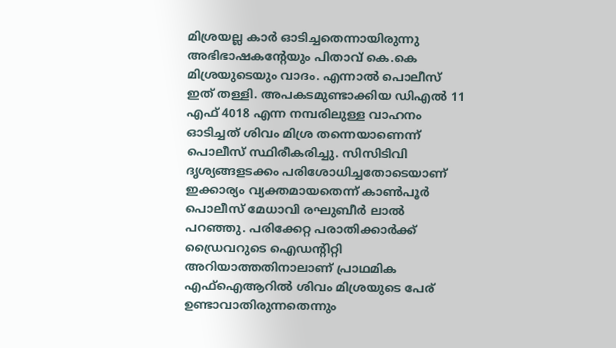മിശ്രയല്ല കാർ ഓടിച്ചതെന്നായിരുന്നു അഭിഭാഷകന്റേയും പിതാവ് കെ.കെ മിശ്രയുടെയും വാദം. എന്നാൽ പൊലീസ് ഇത് തള്ളി. അപകടമുണ്ടാക്കിയ ഡിഎൽ 11 എഫ് 4018 എന്ന നമ്പരിലുള്ള വാഹനം ഓടിച്ചത് ശിവം മിശ്ര തന്നെയാണെന്ന് പൊലീസ് സ്ഥിരീകരിച്ചു. സിസിടിവി ദൃശ്യങ്ങളടക്കം പരിശോധിച്ചതോടെയാണ് ഇക്കാര്യം വ്യക്തമായതെന്ന് കാൺപൂർ പൊലീസ് മേധാവി രഘുബീർ ലാൽ പറഞ്ഞു. പരിക്കേറ്റ പരാതിക്കാർക്ക് ഡ്രൈവറുടെ ഐഡന്റിറ്റി അറിയാത്തതിനാലാണ് പ്രാഥമിക എഫ്‌ഐആറിൽ ശിവം മിശ്രയുടെ പേര് ഉണ്ടാവാതിരുന്നതെന്നും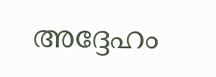അദ്ദേഹം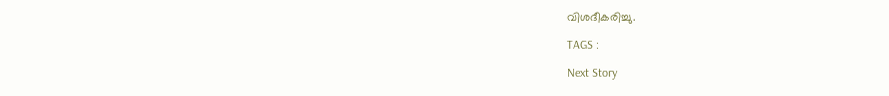വിശദീകരിച്ചു.

TAGS :

Next Story